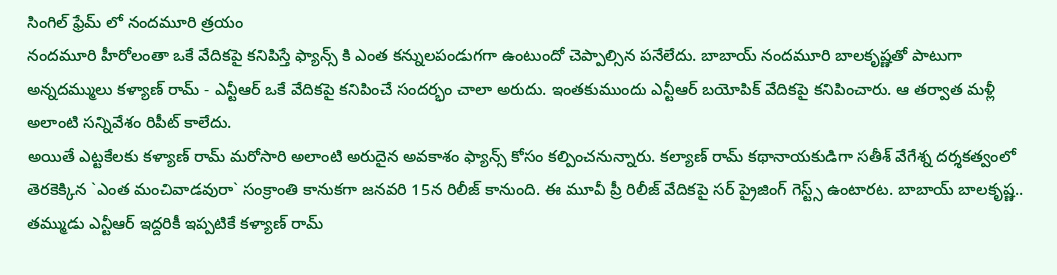సింగిల్ ఫ్రేమ్ లో నందమూరి త్రయం
నందమూరి హీరోలంతా ఒకే వేదికపై కనిపిస్తే ఫ్యాన్స్ కి ఎంత కన్నులపండుగగా ఉంటుందో చెప్పాల్సిన పనేలేదు. బాబాయ్ నందమూరి బాలకృష్ణతో పాటుగా అన్నదమ్ములు కళ్యాణ్ రామ్ - ఎన్టీఆర్ ఒకే వేదికపై కనిపించే సందర్భం చాలా అరుదు. ఇంతకుముందు ఎన్టీఆర్ బయోపిక్ వేదికపై కనిపించారు. ఆ తర్వాత మళ్లీ అలాంటి సన్నివేశం రిపీట్ కాలేదు.
అయితే ఎట్టకేలకు కళ్యాణ్ రామ్ మరోసారి అలాంటి అరుదైన అవకాశం ఫ్యాన్స్ కోసం కల్పించనున్నారు. కల్యాణ్ రామ్ కథానాయకుడిగా సతీశ్ వేగేశ్న దర్శకత్వంలో తెరకెక్కిన `ఎంత మంచివాడవురా` సంక్రాంతి కానుకగా జనవరి 15న రిలీజ్ కానుంది. ఈ మూవీ ప్రీ రిలీజ్ వేదికపై సర్ ప్రైజింగ్ గెస్ట్స్ ఉంటారట. బాబాయ్ బాలకృష్ణ.. తమ్ముడు ఎన్టీఆర్ ఇద్దరికీ ఇప్పటికే కళ్యాణ్ రామ్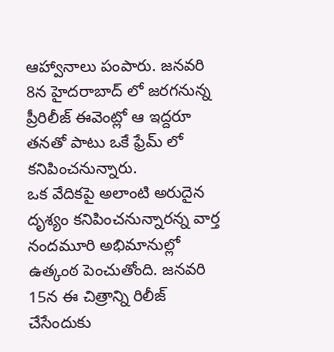ఆహ్వానాలు పంపారు. జనవరి 8న హైదరాబాద్ లో జరగనున్న ప్రీరిలీజ్ ఈవెంట్లో ఆ ఇద్దరూ తనతో పాటు ఒకే ఫ్రేమ్ లో కనిపించనున్నారు.
ఒక వేదికపై అలాంటి అరుదైన దృశ్యం కనిపించనున్నారన్న వార్త నందమూరి అభిమానుల్లో ఉత్కంఠ పెంచుతోంది. జనవరి 15న ఈ చిత్రాన్ని రిలీజ్ చేసేందుకు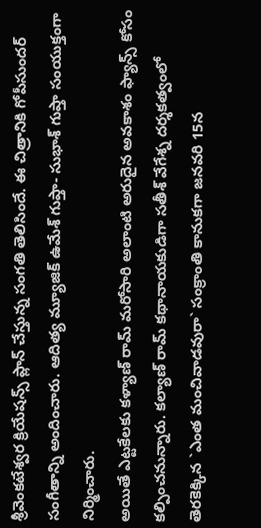శ్రీవెంకటేశ్వర క్రియేషన్స్ ప్లాన్ చేస్తున్న సంగతి తెలిసిందే. ఈ చిత్రానికి గోపీసుందర్ సంగీతాన్ని అందించారు. ఆదిత్య మ్యూజిక్ ఉమేశ్ గుప్తా- సుభాశ్ గుప్తా సంయుక్తంగా నిర్మించారు.
అయితే ఎట్టకేలకు కళ్యాణ్ రామ్ మరోసారి అలాంటి అరుదైన అవకాశం ఫ్యాన్స్ కోసం కల్పించనున్నారు. కల్యాణ్ రామ్ కథానాయకుడిగా సతీశ్ వేగేశ్న దర్శకత్వంలో తెరకెక్కిన `ఎంత మంచివాడవురా` సంక్రాంతి కానుకగా జనవరి 15న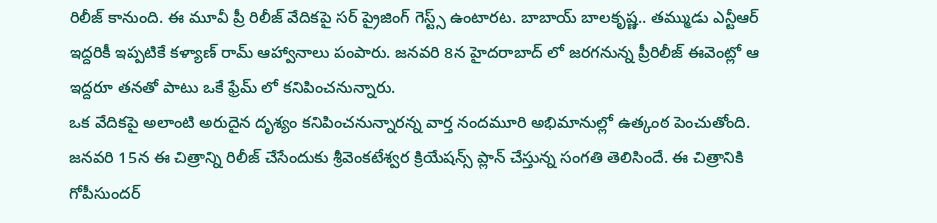రిలీజ్ కానుంది. ఈ మూవీ ప్రీ రిలీజ్ వేదికపై సర్ ప్రైజింగ్ గెస్ట్స్ ఉంటారట. బాబాయ్ బాలకృష్ణ.. తమ్ముడు ఎన్టీఆర్ ఇద్దరికీ ఇప్పటికే కళ్యాణ్ రామ్ ఆహ్వానాలు పంపారు. జనవరి 8న హైదరాబాద్ లో జరగనున్న ప్రీరిలీజ్ ఈవెంట్లో ఆ ఇద్దరూ తనతో పాటు ఒకే ఫ్రేమ్ లో కనిపించనున్నారు.
ఒక వేదికపై అలాంటి అరుదైన దృశ్యం కనిపించనున్నారన్న వార్త నందమూరి అభిమానుల్లో ఉత్కంఠ పెంచుతోంది. జనవరి 15న ఈ చిత్రాన్ని రిలీజ్ చేసేందుకు శ్రీవెంకటేశ్వర క్రియేషన్స్ ప్లాన్ చేస్తున్న సంగతి తెలిసిందే. ఈ చిత్రానికి గోపీసుందర్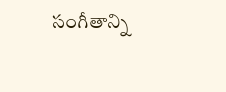సంగీతాన్ని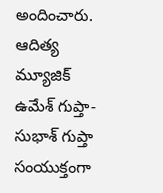అందించారు. ఆదిత్య మ్యూజిక్ ఉమేశ్ గుప్తా- సుభాశ్ గుప్తా సంయుక్తంగా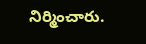నిర్మించారు.